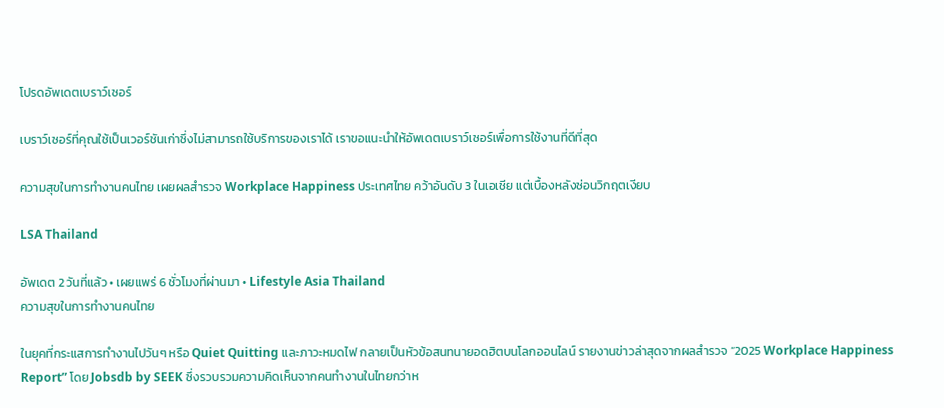โปรดอัพเดตเบราว์เซอร์

เบราว์เซอร์ที่คุณใช้เป็นเวอร์ชันเก่าซึ่งไม่สามารถใช้บริการของเราได้ เราขอแนะนำให้อัพเดตเบราว์เซอร์เพื่อการใช้งานที่ดีที่สุด

ความสุขในการทำงานคนไทย เผยผลสำรวจ Workplace Happiness ประเทศไทย คว้าอันดับ 3 ในเอเชีย แต่เบื้องหลังซ่อนวิกฤตเงียบ

LSA Thailand

อัพเดต 2 วันที่แล้ว • เผยแพร่ 6 ชั่วโมงที่ผ่านมา • Lifestyle Asia Thailand
ความสุขในการทำงานคนไทย

ในยุคที่กระแสการทำงานไปวันๆ หรือ Quiet Quitting และภาวะหมดไฟ กลายเป็นหัวข้อสนทนายอดฮิตบนโลกออนไลน์ รายงานข่าวล่าสุดจากผลสำรวจ “2025 Workplace Happiness Report” โดย Jobsdb by SEEK ซึ่งรวบรวมความคิดเห็นจากคนทำงานในไทยกว่าห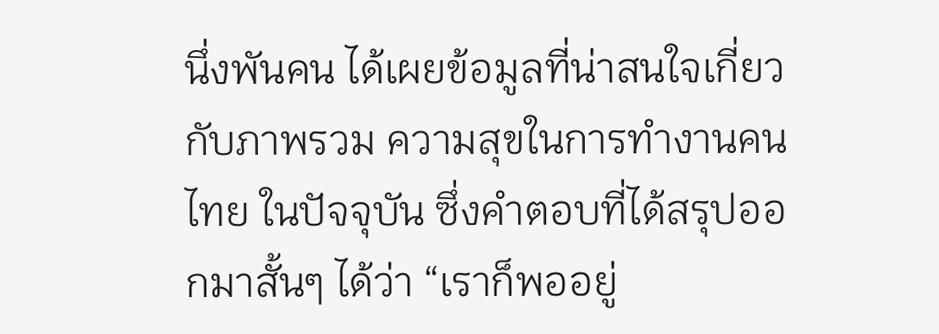นึ่งพันคน ได้เผยข้อมูลที่น่าสนใจเกี่ยวกับภาพรวม ความสุขในการทำงานคนไทย ในปัจจุบัน ซึ่งคำตอบที่ได้สรุปออกมาสั้นๆ ได้ว่า “เราก็พออยู่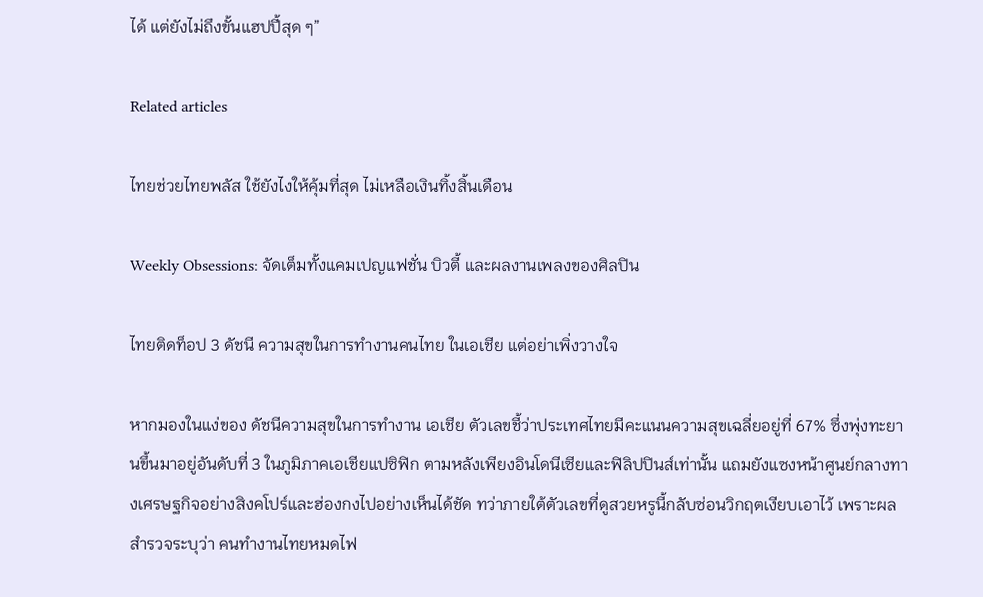ได้ แต่ยังไม่ถึงขั้นแฮปปี้สุด ๆ”

Related articles

ไทยช่วยไทยพลัส ใช้ยังไงให้คุ้มที่สุด ไม่เหลือเงินทิ้งสิ้นเดือน

Weekly Obsessions: จัดเต็มทั้งแคมเปญแฟชั่น บิวตี้ และผลงานเพลงของศิลปิน

ไทยติดท็อป 3 ดัชนี ความสุขในการทำงานคนไทย ในเอเชีย แต่อย่าเพิ่งวางใจ

หากมองในแง่ของ ดัชนีความสุขในการทำงาน เอเชีย ตัวเลขชี้ว่าประเทศไทยมีคะแนนความสุขเฉลี่ยอยู่ที่ 67% ซึ่งพุ่งทะยานขึ้นมาอยู่อันดับที่ 3 ในภูมิภาคเอเชียแปซิฟิก ตามหลังเพียงอินโดนีเซียและฟิลิปปินส์เท่านั้น แถมยังแซงหน้าศูนย์กลางทางเศรษฐกิจอย่างสิงคโปร์และฮ่องกงไปอย่างเห็นได้ชัด ทว่าภายใต้ตัวเลขที่ดูสวยหรูนี้กลับซ่อนวิกฤตเงียบเอาไว้ เพราะผลสำรวจระบุว่า คนทำงานไทยหมดไฟ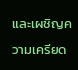และเผชิญความเครียด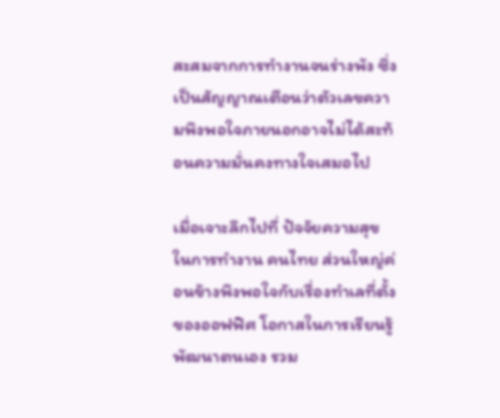สะสมจากการทำงานจนร่างพัง ซึ่งเป็นสัญญาณเตือนว่าตัวเลขความพึงพอใจภายนอกอาจไม่ได้สะท้อนความมั่นคงทางใจเสมอไป

เมื่อเจาะลึกไปที่ ปัจจัยความสุขในการทำงาน คนไทย ส่วนใหญ่ค่อนข้างพึงพอใจกับเรื่องทำเลที่ตั้งของออฟฟิศ โอกาสในการเรียนรู้พัฒนาตนเอง รวม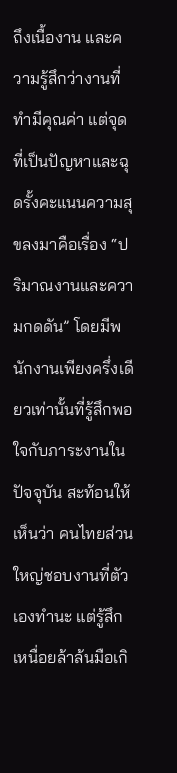ถึงเนื้องาน และความรู้สึกว่างานที่ทำมีคุณค่า แต่จุดที่เป็นปัญหาและฉุดรั้งคะแนนความสุขลงมาคือเรื่อง “ปริมาณงานและความกดดัน” โดยมีพนักงานเพียงครึ่งเดียวเท่านั้นที่รู้สึกพอใจกับภาระงานในปัจจุบัน สะท้อนให้เห็นว่า คนไทยส่วนใหญ่ชอบงานที่ตัวเองทำนะ แต่รู้สึกเหนื่อยล้าล้นมือเกิ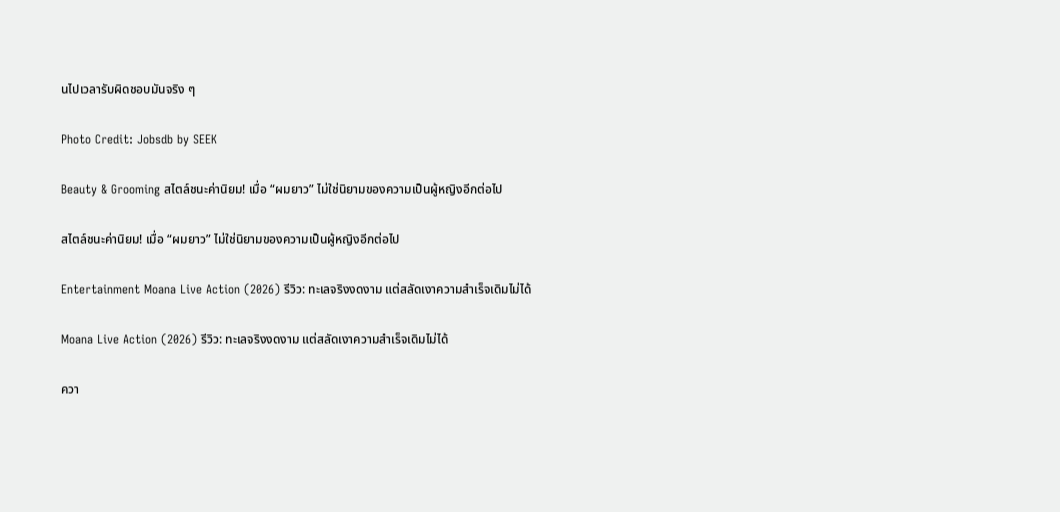นไปเวลารับผิดชอบมันจริง ๆ

Photo Credit: Jobsdb by SEEK

Beauty & Grooming สไตล์ชนะค่านิยม! เมื่อ “ผมยาว” ไม่ใช่นิยามของความเป็นผู้หญิงอีกต่อไป

สไตล์ชนะค่านิยม! เมื่อ “ผมยาว” ไม่ใช่นิยามของความเป็นผู้หญิงอีกต่อไป

Entertainment Moana Live Action (2026) รีวิว: ทะเลจริงงดงาม แต่สลัดเงาความสำเร็จเดิมไม่ได้

Moana Live Action (2026) รีวิว: ทะเลจริงงดงาม แต่สลัดเงาความสำเร็จเดิมไม่ได้

ควา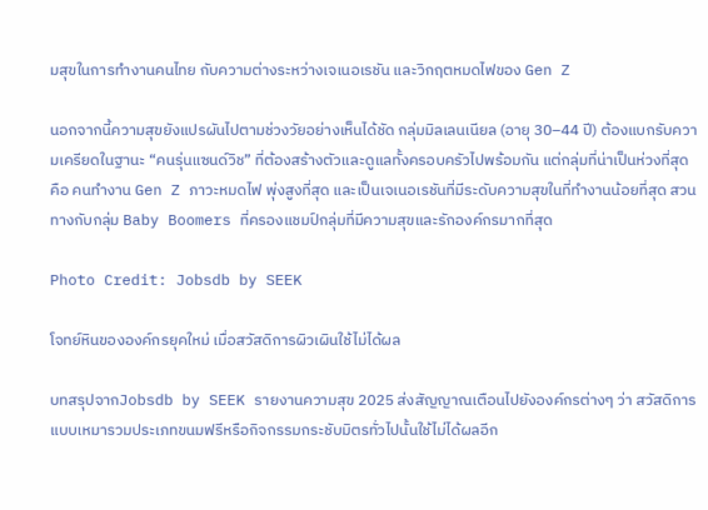มสุขในการทำงานคนไทย กับความต่างระหว่างเจเนอเรชัน และวิกฤตหมดไฟของ Gen Z

นอกจากนี้ความสุขยังแปรผันไปตามช่วงวัยอย่างเห็นได้ชัด กลุ่มมิลเลนเนียล (อายุ 30–44 ปี) ต้องแบกรับความเครียดในฐานะ “คนรุ่นแซนด์วิช” ที่ต้องสร้างตัวและดูแลทั้งครอบครัวไปพร้อมกัน แต่กลุ่มที่น่าเป็นห่วงที่สุดคือ คนทำงาน Gen Z ภาวะหมดไฟ พุ่งสูงที่สุด และเป็นเจเนอเรชันที่มีระดับความสุขในที่ทำงานน้อยที่สุด สวนทางกับกลุ่ม Baby Boomers ที่ครองแชมป์กลุ่มที่มีความสุขและรักองค์กรมากที่สุด

Photo Credit: Jobsdb by SEEK

โจทย์หินขององค์กรยุคใหม่ เมื่อสวัสดิการผิวเผินใช้ไม่ได้ผล

บทสรุปจากJobsdb by SEEK รายงานความสุข 2025 ส่งสัญญาณเตือนไปยังองค์กรต่างๆ ว่า สวัสดิการแบบเหมารวมประเภทขนมฟรีหรือกิจกรรมกระชับมิตรทั่วไปนั้นใช้ไม่ได้ผลอีก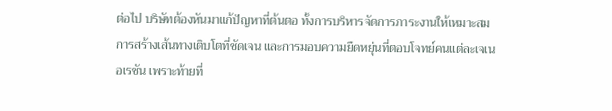ต่อไป บริษัทต้องหันมาแก้ปัญหาที่ต้นตอ ทั้งการบริหารจัดการภาระงานให้เหมาะสม การสร้างเส้นทางเติบโตที่ชัดเจน และการมอบความยืดหยุ่นที่ตอบโจทย์คนแต่ละเจเนอเรชัน เพราะท้ายที่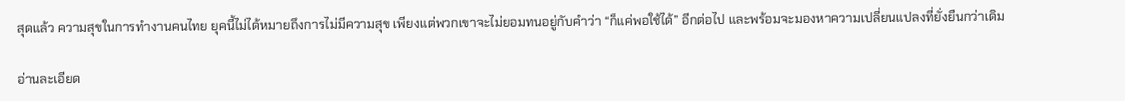สุดแล้ว ความสุขในการทำงานคนไทย ยุคนี้ไม่ได้หมายถึงการไม่มีความสุข เพียงแต่พวกเขาจะไม่ยอมทนอยู่กับคำว่า “ก็แค่พอใช้ได้” อีกต่อไป และพร้อมจะมองหาความเปลี่ยนแปลงที่ยั่งยืนกว่าเดิม

อ่านละเอียด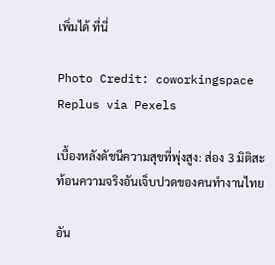เพิ่มได้ ที่นี่

Photo Credit: coworkingspace Replus via Pexels

เบื้องหลังดัชนีความสุขที่พุ่งสูง: ส่อง 3 มิติสะท้อนความจริงอันเจ็บปวดของคนทำงานไทย

อัน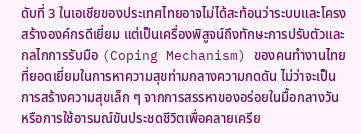ดับที่ 3 ในเอเชียของประเทศไทยอาจไม่ได้สะท้อนว่าระบบและโครงสร้างองค์กรดีเยี่ยม แต่เป็นเครื่องพิสูจน์ถึงทักษะการปรับตัวและกลไกการรับมือ (Coping Mechanism) ของคนทำงานไทยที่ยอดเยี่ยมในการหาความสุขท่ามกลางความกดดัน ไม่ว่าจะเป็นการสร้างความสุขเล็ก ๆ จากการสรรหาของอร่อยในมื้อกลางวัน หรือการใช้อารมณ์ขันประชดชีวิตเพื่อคลายเครีย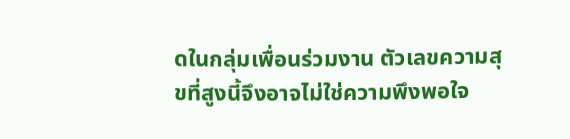ดในกลุ่มเพื่อนร่วมงาน ตัวเลขความสุขที่สูงนี้จึงอาจไม่ใช่ความพึงพอใจ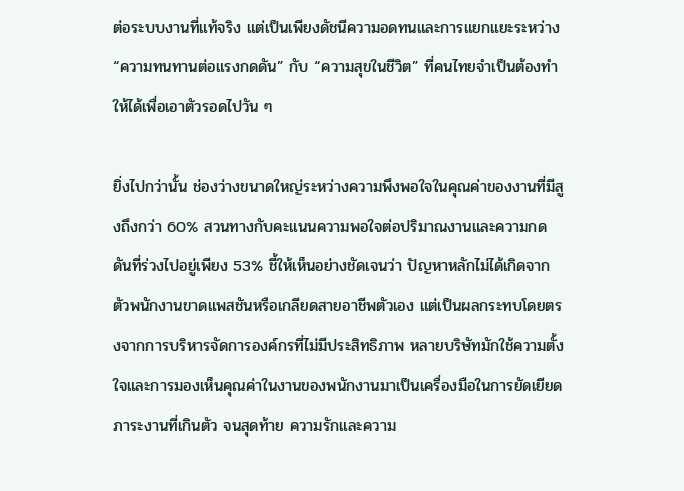ต่อระบบงานที่แท้จริง แต่เป็นเพียงดัชนีความอดทนและการแยกแยะระหว่าง “ความทนทานต่อแรงกดดัน” กับ “ความสุขในชีวิต” ที่คนไทยจำเป็นต้องทำให้ได้เพื่อเอาตัวรอดไปวัน ๆ

ยิ่งไปกว่านั้น ช่องว่างขนาดใหญ่ระหว่างความพึงพอใจในคุณค่าของงานที่มีสูงถึงกว่า 60% สวนทางกับคะแนนความพอใจต่อปริมาณงานและความกดดันที่ร่วงไปอยู่เพียง 53% ชี้ให้เห็นอย่างชัดเจนว่า ปัญหาหลักไม่ได้เกิดจากตัวพนักงานขาดแพสชันหรือเกลียดสายอาชีพตัวเอง แต่เป็นผลกระทบโดยตรงจากการบริหารจัดการองค์กรที่ไม่มีประสิทธิภาพ หลายบริษัทมักใช้ความตั้งใจและการมองเห็นคุณค่าในงานของพนักงานมาเป็นเครื่องมือในการยัดเยียดภาระงานที่เกินตัว จนสุดท้าย ความรักและความ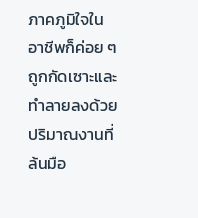ภาคภูมิใจในอาชีพก็ค่อย ๆ ถูกกัดเซาะและทำลายลงด้วยปริมาณงานที่ล้นมือ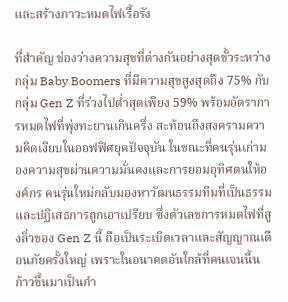และสร้างภาวะหมดไฟเรื้อรัง

ที่สำคัญ ช่องว่างความสุขที่ต่างกันอย่างสุดขั้วระหว่างกลุ่ม Baby Boomers ที่มีความสุขสูงสุดถึง 75% กับกลุ่ม Gen Z ที่ร่วงไปต่ำสุดเพียง 59% พร้อมอัตราการหมดไฟที่พุ่งทะยานเกินครึ่ง สะท้อนถึงสงครามความคิดเงียบในออฟฟิศยุคปัจจุบัน ในขณะที่คนรุ่นเก่ามองความสุขผ่านความมั่นคงและการยอมอุทิศตนให้องค์กร คนรุ่นใหม่กลับมองหาวัฒนธรรมทีมที่เป็นธรรมและปฏิเสธการถูกเอาเปรียบ ซึ่งตัวเลขการหมดไฟที่สูงลิ่วของ Gen Z นี้ ถือเป็นระเบิดเวลาและสัญญาณเตือนภัยครั้งใหญ่ เพราะในอนาคตอันใกล้ที่คนเจนนี้นก้าวขึ้นมาเป็นกำ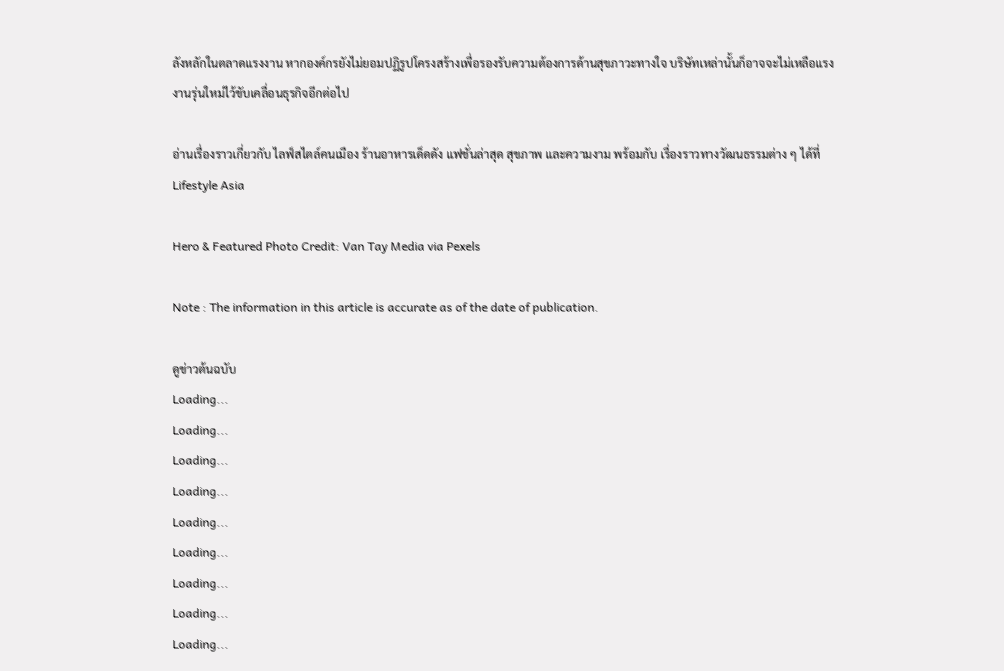ลังหลักในตลาดแรงงาน หากองค์กรยังไม่ยอมปฏิรูปโครงสร้างเพื่อรองรับความต้องการด้านสุขภาวะทางใจ บริษัทเหล่านั้นก็อาจจะไม่เหลือแรงงานรุ่นใหม่ไว้ขับเคลื่อนธุรกิจอีกต่อไป

อ่านเรื่องราวเกี่ยวกับ ไลฟ์สไตล์คนเมือง ร้านอาหารเด็ดดัง แฟชั่นล่าสุด สุขภาพ และความงาม พร้อมกับ เรื่องราวทางวัฒนธรรมต่าง ๆ ได้ที่ Lifestyle Asia

Hero & Featured Photo Credit: Van Tay Media via Pexels

Note : The information in this article is accurate as of the date of publication.

ดูข่าวต้นฉบับ
Loading...
Loading...
Loading...
Loading...
Loading...
Loading...
Loading...
Loading...
Loading...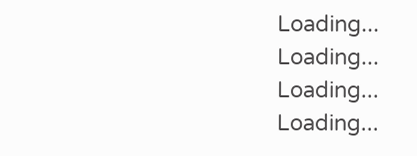Loading...
Loading...
Loading...
Loading...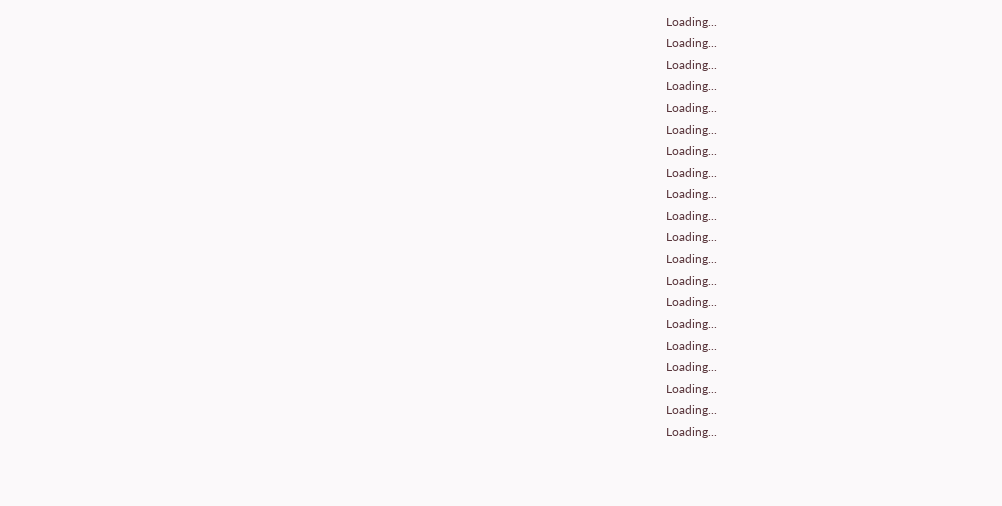Loading...
Loading...
Loading...
Loading...
Loading...
Loading...
Loading...
Loading...
Loading...
Loading...
Loading...
Loading...
Loading...
Loading...
Loading...
Loading...
Loading...
Loading...
Loading...
Loading...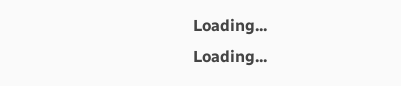Loading...
Loading...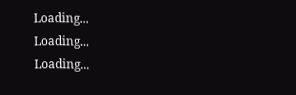Loading...
Loading...
Loading...